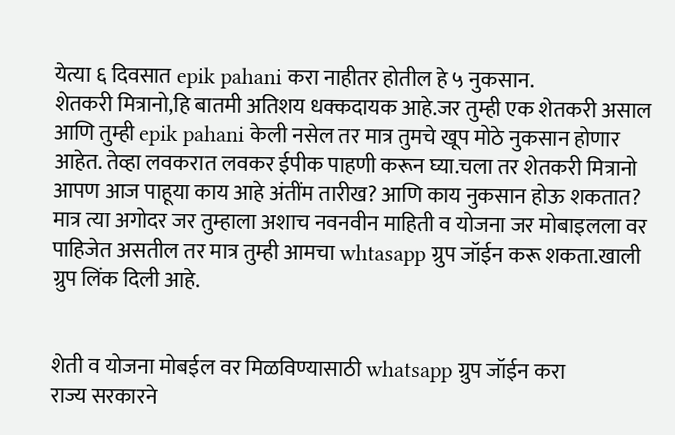येत्या ६ दिवसात epik pahani करा नाहीतर होतील हे ५ नुकसान.
शेतकरी मित्रानो,हि बातमी अतिशय धक्कदायक आहे.जर तुम्ही एक शेतकरी असाल आणि तुम्ही epik pahani केली नसेल तर मात्र तुमचे खूप मोठे नुकसान होणार आहेत. तेव्हा लवकरात लवकर ईपीक पाहणी करून घ्या.चला तर शेतकरी मित्रानो आपण आज पाहूया काय आहे अंतींम तारीख? आणि काय नुकसान होऊ शकतात? मात्र त्या अगोदर जर तुम्हाला अशाच नवनवीन माहिती व योजना जर मोबाइलला वर पाहिजेत असतील तर मात्र तुम्ही आमचा whtasapp ग्रुप जॉईन करू शकता.खाली ग्रुप लिंक दिली आहे.


शेती व योजना मोबईल वर मिळविण्यासाठी whatsapp ग्रुप जॉईन करा
राज्य सरकारने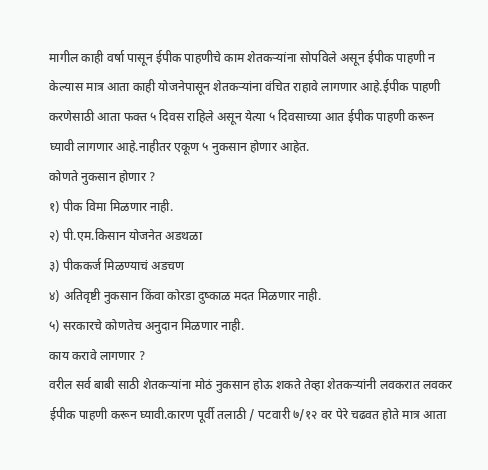मागील काही वर्षा पासून ईपीक पाहणीचे काम शेतकऱ्यांना सोपविले असून ईपीक पाहणी न केल्यास मात्र आता काही योजनेपासून शेतकऱ्यांना वंचित राहावे लागणार आहे.ईपीक पाहणी करणेसाठी आता फक्त ५ दिवस राहिले असून येत्या ५ दिवसाच्या आत ईपीक पाहणी करून घ्यावी लागणार आहे.नाहीतर एकूण ५ नुकसान होणार आहेत.
कोणते नुकसान होणार ?
१) पीक विमा मिळणार नाही.
२) पी.एम.किसान योजनेत अडथळा
३) पीककर्ज मिळण्याचं अडचण
४) अतिवृष्टी नुकसान किंवा कोरडा दुष्काळ मदत मिळणार नाही.
५) सरकारचे कोणतेच अनुदान मिळणार नाही.
काय करावे लागणार ?
वरील सर्व बाबी साठी शेतकऱ्यांना मोठं नुकसान होऊ शकते तेव्हा शेतकऱ्यांनी लवकरात लवकर ईपीक पाहणी करून घ्यावी.कारण पूर्वी तलाठी / पटवारी ७/१२ वर पेरे चढवत होते मात्र आता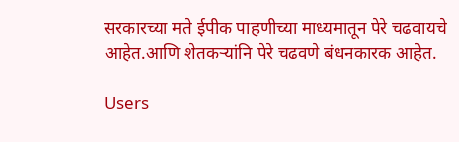सरकारच्या मते ईपीक पाहणीच्या माध्यमातून पेरे चढवायचे आहेत.आणि शेतकऱ्यांनि पेरे चढवणे बंधनकारक आहेत.

Users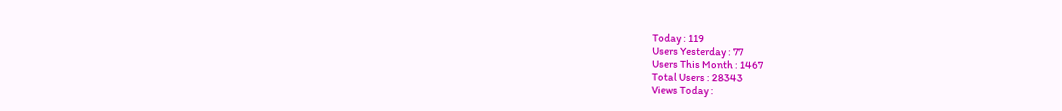Today : 119
Users Yesterday : 77
Users This Month : 1467
Total Users : 28343
Views Today :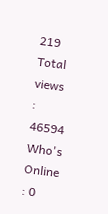219
Total views : 46594
Who's Online : 0